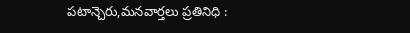పటాన్చెరు,మనవార్తలు ప్రతినిధి :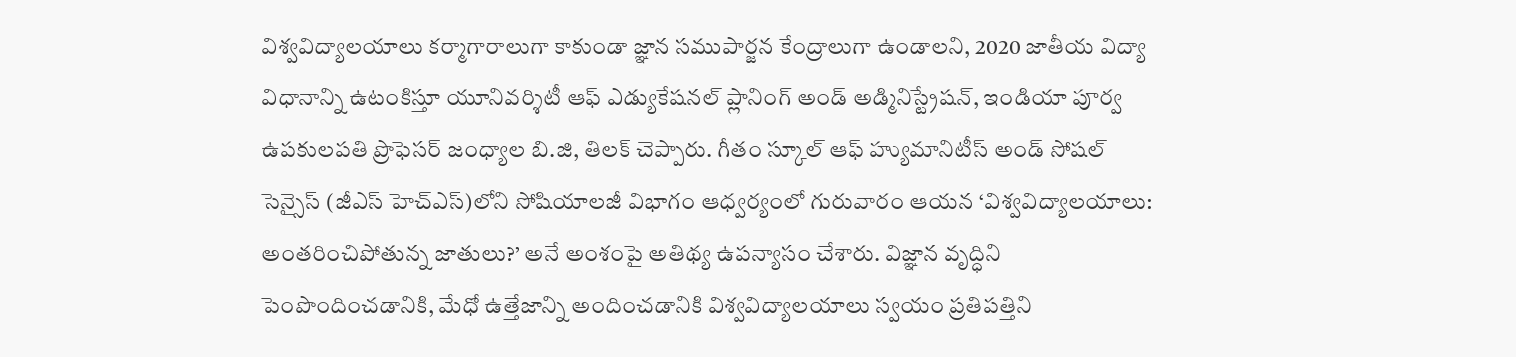విశ్వవిద్యాలయాలు కర్మాగారాలుగా కాకుండా జ్ఞాన సముపార్జన కేంద్రాలుగా ఉండాలని, 2020 జాతీయ విద్యా విధానాన్ని ఉటంకిస్తూ యూనివర్శిటీ ఆఫ్ ఎడ్యుకేషనల్ ప్లానింగ్ అండ్ అడ్మినిస్ట్రేషన్, ఇండియా పూర్వ ఉపకులపతి ప్రొఫెసర్ జంధ్యాల బి.జి, తిలక్ చెప్పారు. గీతం స్కూల్ ఆఫ్ హ్యుమానిటీస్ అండ్ సోషల్ సెన్సైస్ (జీఎస్ హెచ్ఎస్)లోని సోషియాలజీ విభాగం ఆధ్వర్యంలో గురువారం ఆయన ‘విశ్వవిద్యాలయాలు: అంతరించిపోతున్న జాతులు?’ అనే అంశంపై అతిథ్య ఉపన్యాసం చేశారు. విజ్ఞాన వృద్ధిని పెంపొందించడానికి, మేధో ఉత్తేజాన్ని అందించడానికి విశ్వవిద్యాలయాలు స్వయం ప్రతిపత్తిని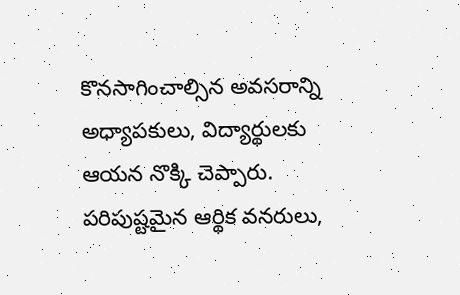కొనసాగించాల్సిన అవసరాన్ని అధ్యాపకులు, విద్యార్థులకు ఆయన నొక్కి చెప్పారు. పరిపుష్టమైన ఆర్థిక వనరులు,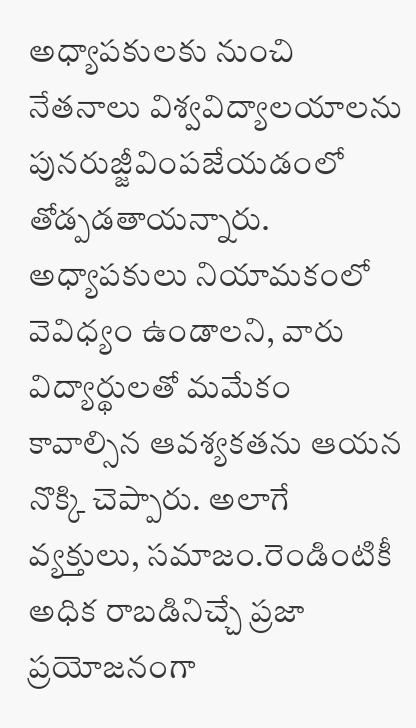అధ్యాపకులకు నుంచి నేతనాలు విశ్వవిద్యాలయాలను పునరుజ్జీవింపజేయడంలో తోడ్పడతాయన్నారు. అధ్యాపకులు నియామకంలో వెవిధ్యం ఉండాలని, వారు విద్యార్థులతో మమేకం కావాల్సిన ఆవశ్యకతను ఆయన నొక్కి చెప్పారు. అలాగే వ్యక్తులు, సమాజం.రెండింటికీ అధిక రాబడినిచ్చే ప్రజా ప్రయోజనంగా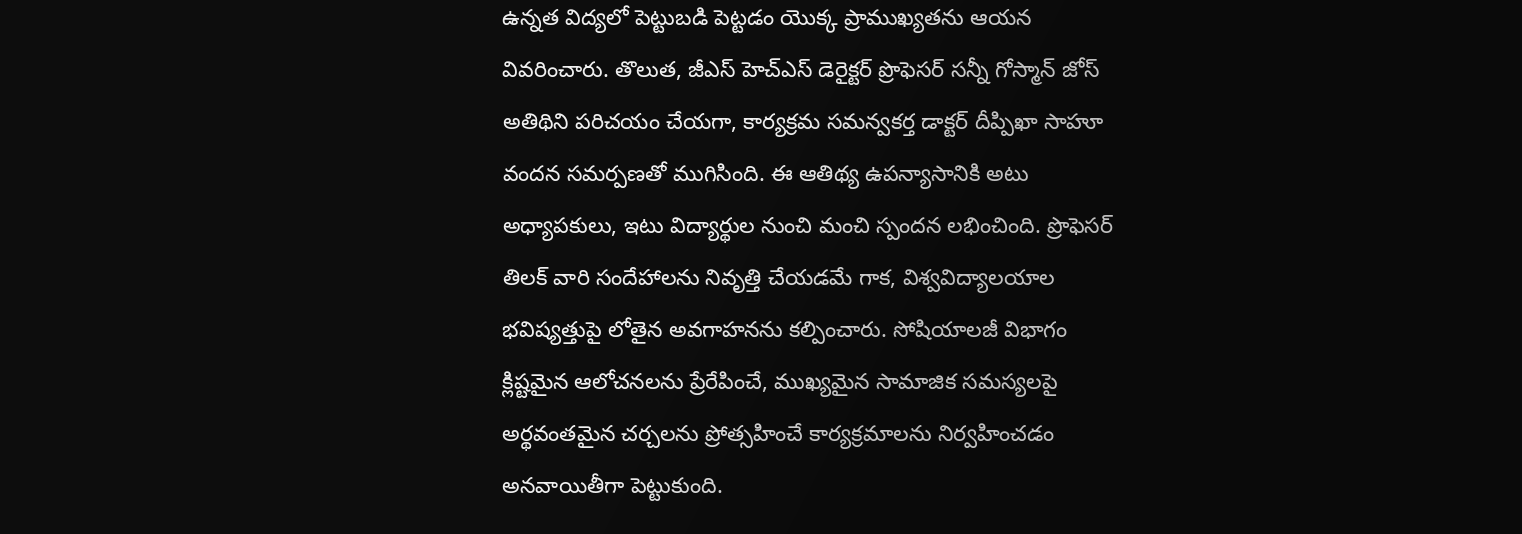ఉన్నత విద్యలో పెట్టుబడి పెట్టడం యొక్క ప్రాముఖ్యతను ఆయన వివరించారు. తొలుత, జీఎస్ హెచ్ఎస్ డెరైక్టర్ ప్రొఫెసర్ సన్నీ గోస్మాన్ జోస్ అతిథిని పరిచయం చేయగా, కార్యక్రమ సమన్వకర్త డాక్టర్ దీప్పిఖా సాహూ వందన సమర్పణతో ముగిసింది. ఈ ఆతిథ్య ఉపన్యాసానికి అటు అధ్యాపకులు, ఇటు విద్యార్థుల నుంచి మంచి స్పందన లభించింది. ప్రొఫెసర్ తిలక్ వారి సందేహాలను నివృత్తి చేయడమే గాక, విశ్వవిద్యాలయాల భవిష్యత్తుపై లోతైన అవగాహనను కల్పించారు. సోషియాలజీ విభాగం క్లిష్టమైన ఆలోచనలను ప్రేరేపించే, ముఖ్యమైన సామాజిక సమస్యలపై అర్థవంతమైన చర్చలను ప్రోత్సహించే కార్యక్రమాలను నిర్వహించడం అనవాయితీగా పెట్టుకుంది.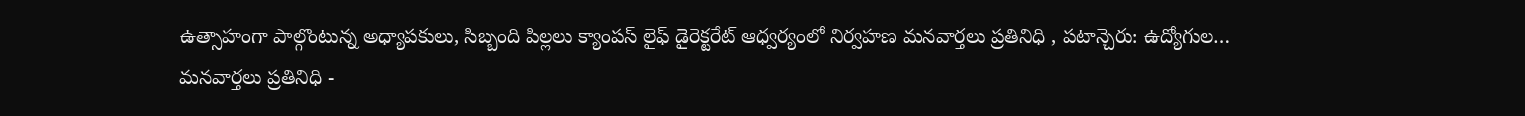ఉత్సాహంగా పాల్గొంటున్న అధ్యాపకులు, సిబ్బంది పిల్లలు క్యాంపస్ లైఫ్ డైరెక్టరేట్ ఆధ్వర్యంలో నిర్వహణ మనవార్తలు ప్రతినిధి , పటాన్చెరు: ఉద్యోగుల…
మనవార్తలు ప్రతినిధి -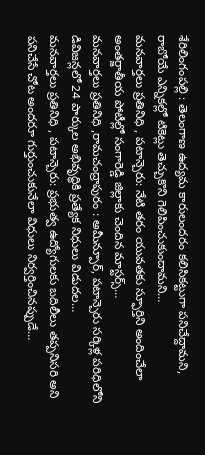శేరిలింగంపల్లి : తెలంగాణ ఉద్యమ కారులందరం కలిసికట్టుగా పనిచేద్దామని, రాబోయే ఎన్నికల్లో టికెట్లు తెచ్చుకొని గెలిపించుకుందామని…
మనవార్తలు ప్రతినిధి , పటాన్చెరు: నేటి తరం యువతకు స్ఫూర్తిని అందించేలా అంతర్జాతీయ పోటీల్లో సంగారెడ్డి జిల్లాకు చెందిన మాస్టర్స్…
మనవార్తలు ప్రతినిధి ,రామచంద్రాపురం : అమీన్పూర్, పటాన్చెరు సర్కిళ్ల పరిధిలోని డివిజన్లలో 24 పార్కుల అభివృద్ధికి ప్రత్యేక నిధులు విడుదల…
మనవార్తలు ప్రతినిధి , పటాన్చెరు: ప్రభుత్వ ఉద్యోగులకు బదిలీలు తప్పనిసరి అని పనిచేసే చోట అందరూ గుర్తుంచుకునేలా విధులు నిర్వర్తించినప్పుడే…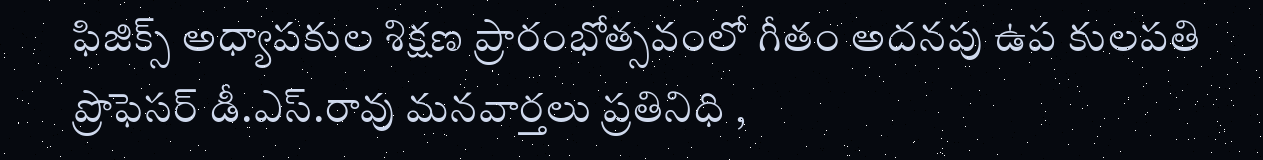ఫిజిక్స్ అధ్యాపకుల శిక్షణ ప్రారంభోత్సవంలో గీతం అదనపు ఉప కులపతి ప్రొఫెసర్ డీ.ఎస్.రావు మనవార్తలు ప్రతినిధి ,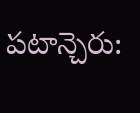పటాన్చెరు: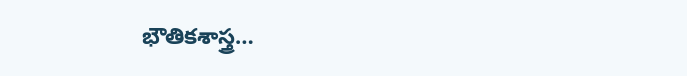భౌతికశాస్త్ర…